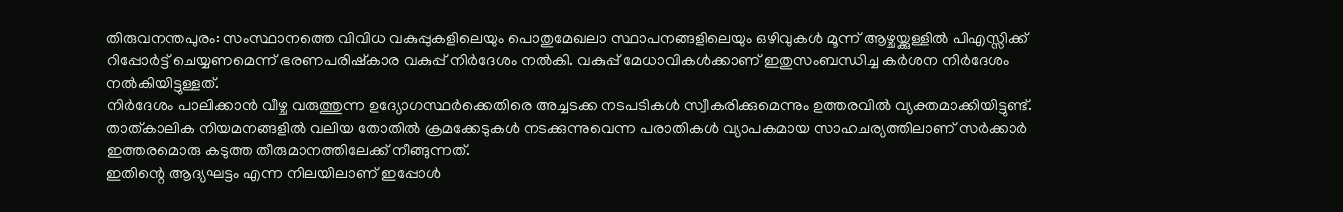തിരുവനന്തപുരം: സംസ്ഥാനത്തെ വിവിധ വകുപ്പുകളിലെയും പൊതുമേഖലാ സ്ഥാപനങ്ങളിലെയും ഒഴിവുകൾ മൂന്ന് ആഴ്ചയ്ക്കുള്ളിൽ പിഎസ്സിക്ക് റിപ്പോർട്ട് ചെയ്യണമെന്ന് ഭരണപരിഷ്കാര വകുപ്പ് നിർദേശം നൽകി. വകുപ്പ് മേധാവികൾക്കാണ് ഇതുസംബന്ധിച്ച കർശന നിർദേശം നൽകിയിട്ടുള്ളത്.
നിർദേശം പാലിക്കാൻ വീഴ്ച വരുത്തുന്ന ഉദ്യോഗസ്ഥർക്കെതിരെ അച്ചടക്ക നടപടികൾ സ്വീകരിക്കുമെന്നും ഉത്തരവിൽ വ്യക്തമാക്കിയിട്ടുണ്ട്. താത്കാലിക നിയമനങ്ങളിൽ വലിയ തോതിൽ ക്രമക്കേടുകൾ നടക്കുന്നുവെന്ന പരാതികൾ വ്യാപകമായ സാഹചര്യത്തിലാണ് സർക്കാർ ഇത്തരമൊരു കടുത്ത തീരുമാനത്തിലേക്ക് നീങ്ങുന്നത്.
ഇതിന്റെ ആദ്യഘട്ടം എന്ന നിലയിലാണ് ഇപ്പോൾ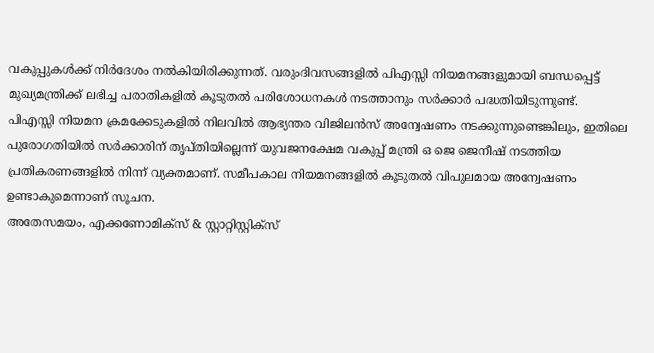വകുപ്പുകൾക്ക് നിർദേശം നൽകിയിരിക്കുന്നത്. വരുംദിവസങ്ങളിൽ പിഎസ്സി നിയമനങ്ങളുമായി ബന്ധപ്പെട്ട് മുഖ്യമന്ത്രിക്ക് ലഭിച്ച പരാതികളിൽ കൂടുതൽ പരിശോധനകൾ നടത്താനും സർക്കാർ പദ്ധതിയിടുന്നുണ്ട്.
പിഎസ്സി നിയമന ക്രമക്കേടുകളിൽ നിലവിൽ ആഭ്യന്തര വിജിലൻസ് അന്വേഷണം നടക്കുന്നുണ്ടെങ്കിലും, ഇതിലെ പുരോഗതിയിൽ സർക്കാരിന് തൃപ്തിയില്ലെന്ന് യുവജനക്ഷേമ വകുപ്പ് മന്ത്രി ഒ ജെ ജെനീഷ് നടത്തിയ പ്രതികരണങ്ങളിൽ നിന്ന് വ്യക്തമാണ്. സമീപകാല നിയമനങ്ങളിൽ കൂടുതൽ വിപുലമായ അന്വേഷണം ഉണ്ടാകുമെന്നാണ് സൂചന.
അതേസമയം, എക്കണോമിക്സ് & സ്റ്റാറ്റിസ്റ്റിക്സ്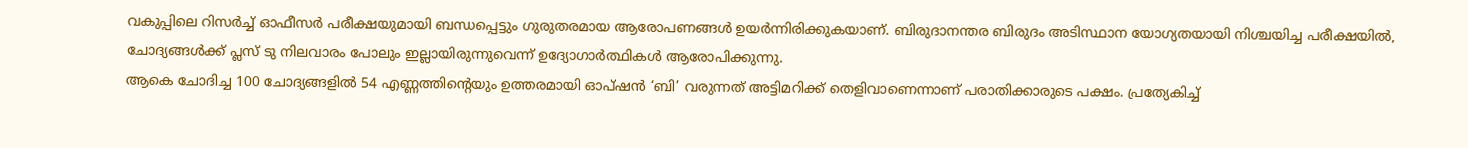വകുപ്പിലെ റിസർച്ച് ഓഫീസർ പരീക്ഷയുമായി ബന്ധപ്പെട്ടും ഗുരുതരമായ ആരോപണങ്ങൾ ഉയർന്നിരിക്കുകയാണ്. ബിരുദാനന്തര ബിരുദം അടിസ്ഥാന യോഗ്യതയായി നിശ്ചയിച്ച പരീക്ഷയിൽ, ചോദ്യങ്ങൾക്ക് പ്ലസ് ടു നിലവാരം പോലും ഇല്ലായിരുന്നുവെന്ന് ഉദ്യോഗാർത്ഥികൾ ആരോപിക്കുന്നു.
ആകെ ചോദിച്ച 100 ചോദ്യങ്ങളിൽ 54 എണ്ണത്തിന്റെയും ഉത്തരമായി ഓപ്ഷൻ ‘ബി’ വരുന്നത് അട്ടിമറിക്ക് തെളിവാണെന്നാണ് പരാതിക്കാരുടെ പക്ഷം. പ്രത്യേകിച്ച്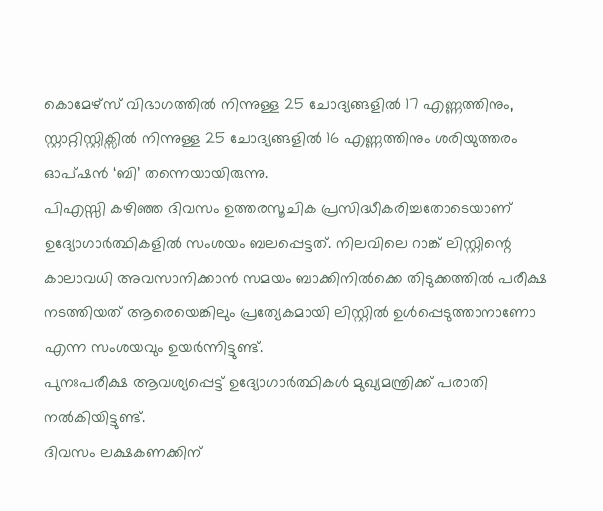കൊമേഴ്സ് വിഭാഗത്തിൽ നിന്നുള്ള 25 ചോദ്യങ്ങളിൽ 17 എണ്ണത്തിനും, സ്റ്റാറ്റിസ്റ്റിക്സിൽ നിന്നുള്ള 25 ചോദ്യങ്ങളിൽ 16 എണ്ണത്തിനും ശരിയുത്തരം ഓപ്ഷൻ ‘ബി’ തന്നെയായിരുന്നു.
പിഎസ്സി കഴിഞ്ഞ ദിവസം ഉത്തരസൂചിക പ്രസിദ്ധീകരിച്ചതോടെയാണ് ഉദ്യോഗാർത്ഥികളിൽ സംശയം ബലപ്പെട്ടത്. നിലവിലെ റാങ്ക് ലിസ്റ്റിന്റെ കാലാവധി അവസാനിക്കാൻ സമയം ബാക്കിനിൽക്കെ തിടുക്കത്തിൽ പരീക്ഷ നടത്തിയത് ആരെയെങ്കിലും പ്രത്യേകമായി ലിസ്റ്റിൽ ഉൾപ്പെടുത്താനാണോ എന്ന സംശയവും ഉയർന്നിട്ടുണ്ട്.
പുനഃപരീക്ഷ ആവശ്യപ്പെട്ട് ഉദ്യോഗാർത്ഥികൾ മുഖ്യമന്ത്രിക്ക് പരാതി നൽകിയിട്ടുണ്ട്.
ദിവസം ലക്ഷകണക്കിന്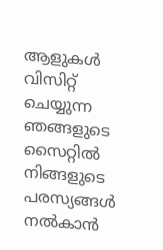ആളുകൾ വിസിറ്റ് ചെയ്യുന്ന ഞങ്ങളുടെ സൈറ്റിൽ നിങ്ങളുടെ പരസ്യങ്ങൾ നൽകാൻ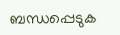ബന്ധപ്പെടുക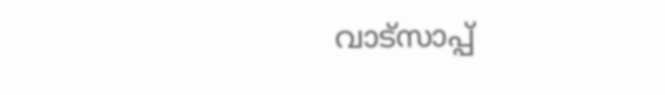വാട്സാപ്പ്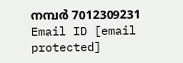നമ്പർ 7012309231 Email ID [email protected]